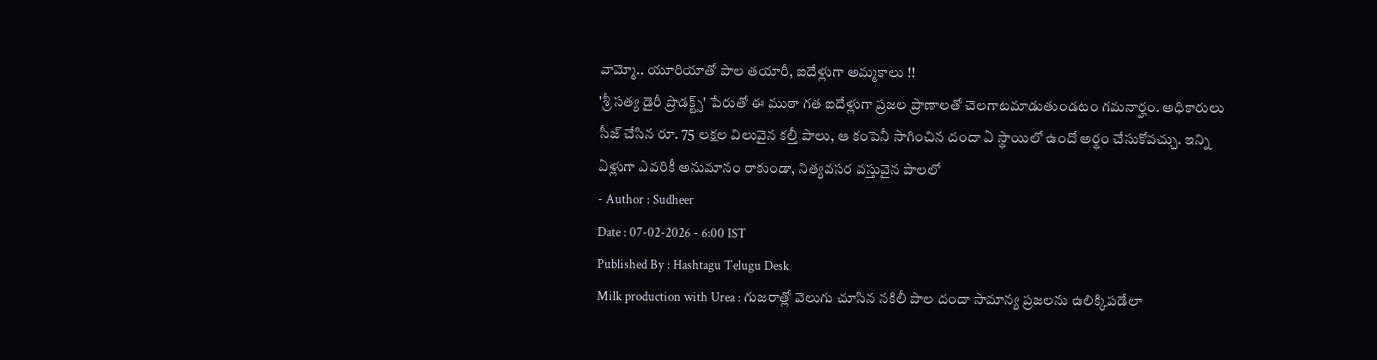వామ్మో.. యూరియాతో పాల తయారీ, ఐదేళ్లుగా అమ్మకాలు !!
'శ్రీ సత్య డైరీ ప్రొడక్ట్స్' పేరుతో ఈ ముఠా గత ఐదేళ్లుగా ప్రజల ప్రాణాలతో చెలగాటమాడుతుండటం గమనార్హం. అధికారులు సీజ్ చేసిన రూ. 75 లక్షల విలువైన కల్తీ పాలు, ఆ కంపెనీ సాగించిన దందా ఏ స్థాయిలో ఉందో అర్థం చేసుకోవచ్చు. ఇన్ని ఏళ్లుగా ఎవరికీ అనుమానం రాకుండా, నిత్యవసర వస్తువైన పాలలో
- Author : Sudheer
Date : 07-02-2026 - 6:00 IST
Published By : Hashtagu Telugu Desk
Milk production with Urea : గుజరాత్లో వెలుగు చూసిన నకిలీ పాల దందా సామాన్య ప్రజలను ఉలిక్కిపడేలా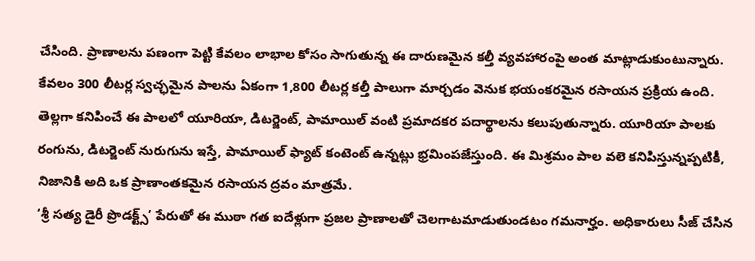చేసింది. ప్రాణాలను పణంగా పెట్టి కేవలం లాభాల కోసం సాగుతున్న ఈ దారుణమైన కల్తీ వ్యవహారంపై అంత మాట్లాడుకుంటున్నారు. కేవలం 300 లీటర్ల స్వచ్ఛమైన పాలను ఏకంగా 1,800 లీటర్ల కల్తీ పాలుగా మార్చడం వెనుక భయంకరమైన రసాయన ప్రక్రియ ఉంది. తెల్లగా కనిపించే ఈ పాలలో యూరియా, డిటర్జెంట్, పామాయిల్ వంటి ప్రమాదకర పదార్థాలను కలుపుతున్నారు. యూరియా పాలకు రంగును, డిటర్జెంట్ నురుగును ఇస్తే, పామాయిల్ ఫ్యాట్ కంటెంట్ ఉన్నట్లు భ్రమింపజేస్తుంది. ఈ మిశ్రమం పాల వలె కనిపిస్తున్నప్పటికీ, నిజానికి అది ఒక ప్రాణాంతకమైన రసాయన ద్రవం మాత్రమే.
‘శ్రీ సత్య డైరీ ప్రొడక్ట్స్’ పేరుతో ఈ ముఠా గత ఐదేళ్లుగా ప్రజల ప్రాణాలతో చెలగాటమాడుతుండటం గమనార్హం. అధికారులు సీజ్ చేసిన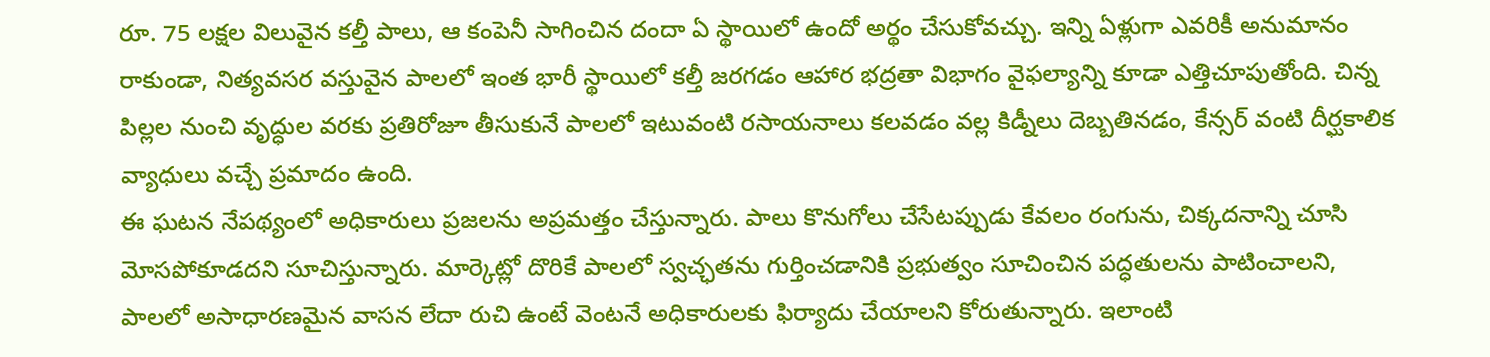రూ. 75 లక్షల విలువైన కల్తీ పాలు, ఆ కంపెనీ సాగించిన దందా ఏ స్థాయిలో ఉందో అర్థం చేసుకోవచ్చు. ఇన్ని ఏళ్లుగా ఎవరికీ అనుమానం రాకుండా, నిత్యవసర వస్తువైన పాలలో ఇంత భారీ స్థాయిలో కల్తీ జరగడం ఆహార భద్రతా విభాగం వైఫల్యాన్ని కూడా ఎత్తిచూపుతోంది. చిన్న పిల్లల నుంచి వృద్ధుల వరకు ప్రతిరోజూ తీసుకునే పాలలో ఇటువంటి రసాయనాలు కలవడం వల్ల కిడ్నీలు దెబ్బతినడం, కేన్సర్ వంటి దీర్ఘకాలిక వ్యాధులు వచ్చే ప్రమాదం ఉంది.
ఈ ఘటన నేపథ్యంలో అధికారులు ప్రజలను అప్రమత్తం చేస్తున్నారు. పాలు కొనుగోలు చేసేటప్పుడు కేవలం రంగును, చిక్కదనాన్ని చూసి మోసపోకూడదని సూచిస్తున్నారు. మార్కెట్లో దొరికే పాలలో స్వచ్ఛతను గుర్తించడానికి ప్రభుత్వం సూచించిన పద్ధతులను పాటించాలని, పాలలో అసాధారణమైన వాసన లేదా రుచి ఉంటే వెంటనే అధికారులకు ఫిర్యాదు చేయాలని కోరుతున్నారు. ఇలాంటి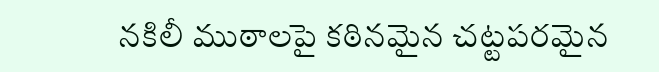నకిలీ ముఠాలపై కఠినమైన చట్టపరమైన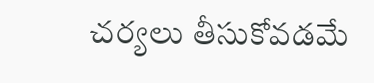చర్యలు తీసుకోవడమే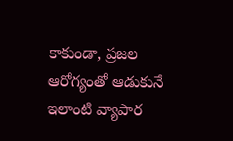కాకుండా, ప్రజల ఆరోగ్యంతో ఆడుకునే ఇలాంటి వ్యాపార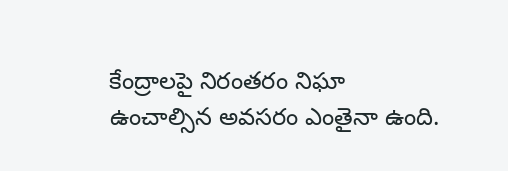కేంద్రాలపై నిరంతరం నిఘా ఉంచాల్సిన అవసరం ఎంతైనా ఉంది.